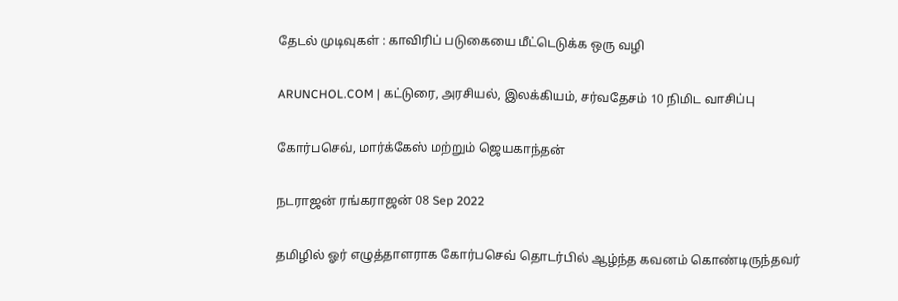தேடல் முடிவுகள் : காவிரிப் படுகையை மீட்டெடுக்க ஒரு வழி

ARUNCHOL.COM | கட்டுரை, அரசியல், இலக்கியம், சர்வதேசம் 10 நிமிட வாசிப்பு

கோர்பசெவ், மார்க்கேஸ் மற்றும் ஜெயகாந்தன்

நடராஜன் ரங்கராஜன் 08 Sep 2022

தமிழில் ஓர் எழுத்தாளராக கோர்பசெவ் தொடர்பில் ஆழ்ந்த கவனம் கொண்டிருந்தவர்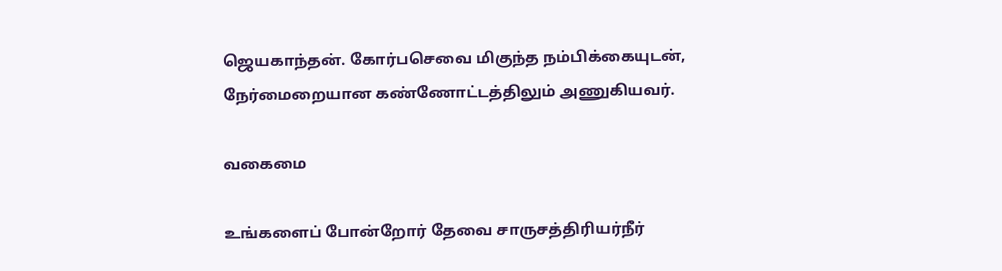ஜெயகாந்தன். கோர்பசெவை மிகுந்த நம்பிக்கையுடன், நேர்மைறையான கண்ணோட்டத்திலும் அணுகியவர்.

வகைமை

உங்களைப் போன்றோர் தேவை சாருசத்திரியர்நீர்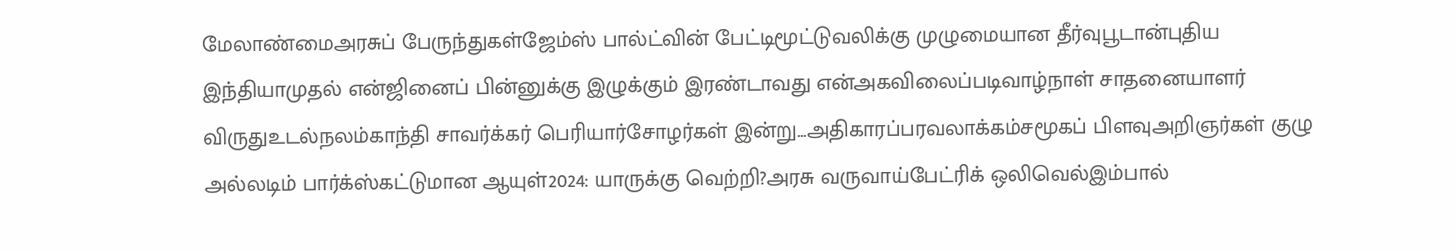மேலாண்மைஅரசுப் பேருந்துகள்ஜேம்ஸ் பால்ட்வின் பேட்டிமூட்டுவலிக்கு முழுமையான தீர்வுபூடான்புதிய இந்தியாமுதல் என்ஜினைப் பின்னுக்கு இழுக்கும் இரண்டாவது என்அகவிலைப்படிவாழ்நாள் சாதனையாளர் விருதுஉடல்நலம்காந்தி சாவர்க்கர் பெரியார்சோழர்கள் இன்று...அதிகாரப்பரவலாக்கம்சமூகப் பிளவுஅறிஞர்கள் குழு அல்லடிம் பார்க்ஸ்கட்டுமான ஆயுள்2024: யாருக்கு வெற்றி?அரசு வருவாய்பேட்ரிக் ஒலிவெல்இம்பால்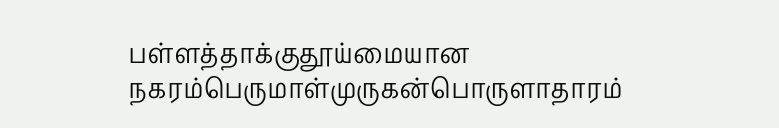பள்ளத்தாக்குதூய்மையான நகரம்பெருமாள்முருகன்பொருளாதாரம்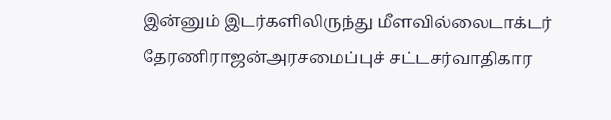இன்னும் இடர்களிலிருந்து மீளவில்லைடாக்டர் தேரணிராஜன்அரசமைப்புச் சட்டசர்வாதிகார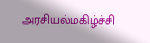அரசியல்மகிழ்ச்சி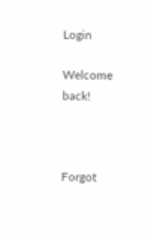Login

Welcome back!



Forgot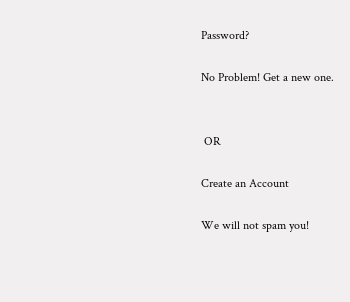Password?

No Problem! Get a new one.


 OR

Create an Account

We will not spam you!